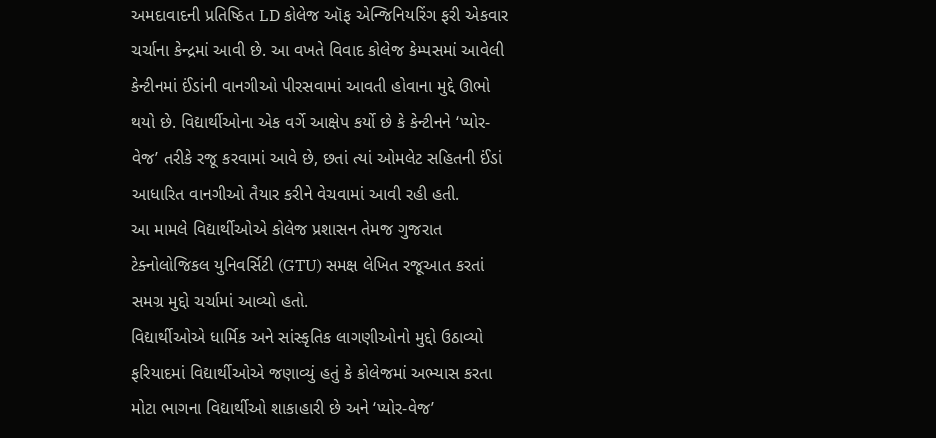અમદાવાદની પ્રતિષ્ઠિત LD કોલેજ ઑફ એન્જિનિયરિંગ ફરી એકવાર ચર્ચાના કેન્દ્રમાં આવી છે. આ વખતે વિવાદ કોલેજ કેમ્પસમાં આવેલી કેન્ટીનમાં ઈંડાંની વાનગીઓ પીરસવામાં આવતી હોવાના મુદ્દે ઊભો થયો છે. વિદ્યાર્થીઓના એક વર્ગે આક્ષેપ કર્યો છે કે કેન્ટીનને ‘પ્યોર-વેજ’ તરીકે રજૂ કરવામાં આવે છે, છતાં ત્યાં ઓમલેટ સહિતની ઈંડાં આધારિત વાનગીઓ તૈયાર કરીને વેચવામાં આવી રહી હતી.
આ મામલે વિદ્યાર્થીઓએ કોલેજ પ્રશાસન તેમજ ગુજરાત ટેક્નોલોજિકલ યુનિવર્સિટી (GTU) સમક્ષ લેખિત રજૂઆત કરતાં સમગ્ર મુદ્દો ચર્ચામાં આવ્યો હતો.
વિદ્યાર્થીઓએ ધાર્મિક અને સાંસ્કૃતિક લાગણીઓનો મુદ્દો ઉઠાવ્યો
ફરિયાદમાં વિદ્યાર્થીઓએ જણાવ્યું હતું કે કોલેજમાં અભ્યાસ કરતા મોટા ભાગના વિદ્યાર્થીઓ શાકાહારી છે અને ‘પ્યોર-વેજ’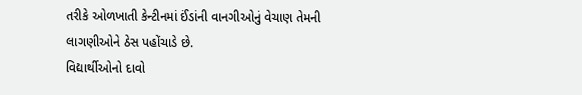તરીકે ઓળખાતી કેન્ટીનમાં ઈંડાંની વાનગીઓનું વેચાણ તેમની લાગણીઓને ઠેસ પહોંચાડે છે.
વિદ્યાર્થીઓનો દાવો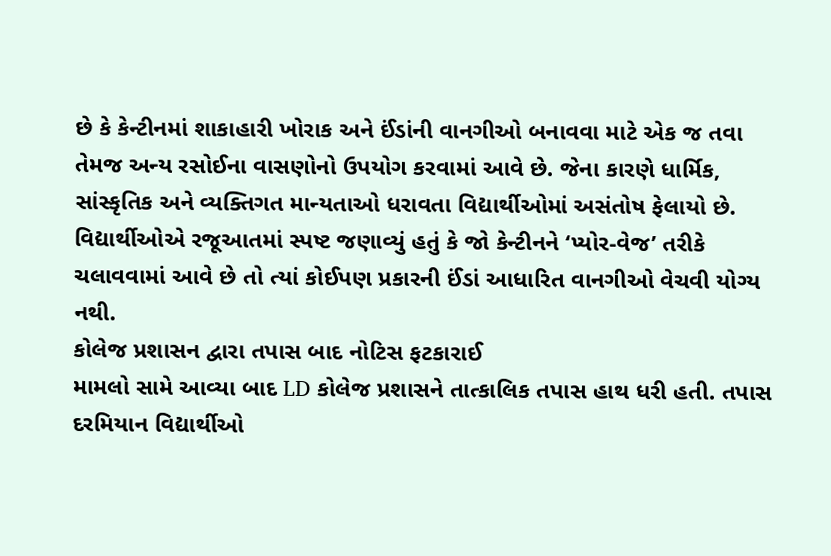છે કે કેન્ટીનમાં શાકાહારી ખોરાક અને ઈંડાંની વાનગીઓ બનાવવા માટે એક જ તવા તેમજ અન્ય રસોઈના વાસણોનો ઉપયોગ કરવામાં આવે છે. જેના કારણે ધાર્મિક, સાંસ્કૃતિક અને વ્યક્તિગત માન્યતાઓ ધરાવતા વિદ્યાર્થીઓમાં અસંતોષ ફેલાયો છે.
વિદ્યાર્થીઓએ રજૂઆતમાં સ્પષ્ટ જણાવ્યું હતું કે જો કેન્ટીનને ‘પ્યોર-વેજ’ તરીકે ચલાવવામાં આવે છે તો ત્યાં કોઈપણ પ્રકારની ઈંડાં આધારિત વાનગીઓ વેચવી યોગ્ય નથી.
કોલેજ પ્રશાસન દ્વારા તપાસ બાદ નોટિસ ફટકારાઈ
મામલો સામે આવ્યા બાદ LD કોલેજ પ્રશાસને તાત્કાલિક તપાસ હાથ ધરી હતી. તપાસ દરમિયાન વિદ્યાર્થીઓ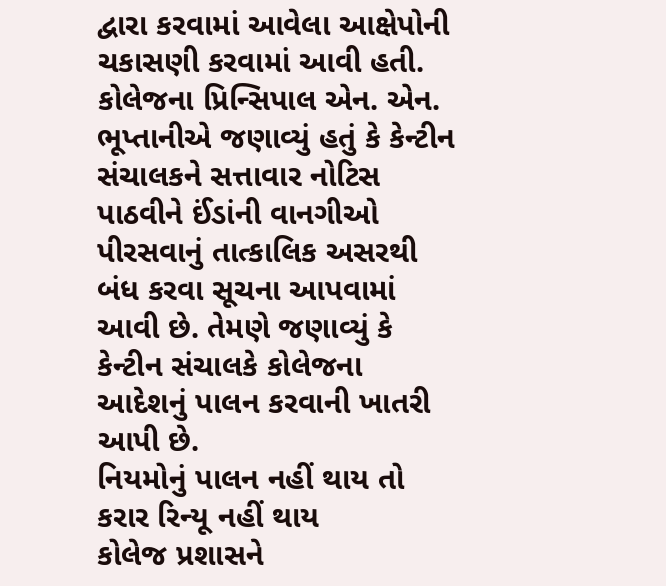દ્વારા કરવામાં આવેલા આક્ષેપોની ચકાસણી કરવામાં આવી હતી.
કોલેજના પ્રિન્સિપાલ એન. એન. ભૂપ્તાનીએ જણાવ્યું હતું કે કેન્ટીન સંચાલકને સત્તાવાર નોટિસ પાઠવીને ઈંડાંની વાનગીઓ પીરસવાનું તાત્કાલિક અસરથી બંધ કરવા સૂચના આપવામાં આવી છે. તેમણે જણાવ્યું કે કેન્ટીન સંચાલકે કોલેજના આદેશનું પાલન કરવાની ખાતરી આપી છે.
નિયમોનું પાલન નહીં થાય તો કરાર રિન્યૂ નહીં થાય
કોલેજ પ્રશાસને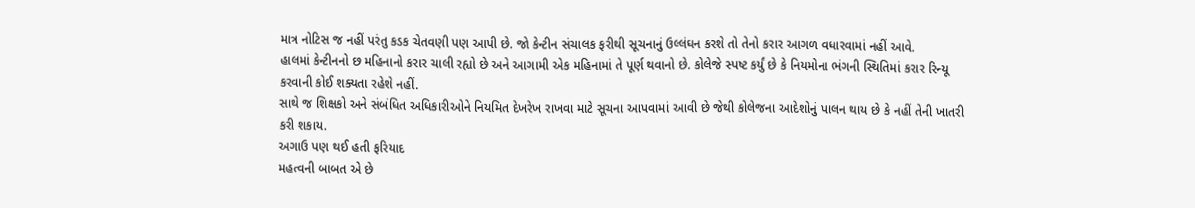માત્ર નોટિસ જ નહીં પરંતુ કડક ચેતવણી પણ આપી છે. જો કેન્ટીન સંચાલક ફરીથી સૂચનાનું ઉલ્લંઘન કરશે તો તેનો કરાર આગળ વધારવામાં નહીં આવે.
હાલમાં કેન્ટીનનો છ મહિનાનો કરાર ચાલી રહ્યો છે અને આગામી એક મહિનામાં તે પૂર્ણ થવાનો છે. કોલેજે સ્પષ્ટ કર્યું છે કે નિયમોના ભંગની સ્થિતિમાં કરાર રિન્યૂ કરવાની કોઈ શક્યતા રહેશે નહીં.
સાથે જ શિક્ષકો અને સંબંધિત અધિકારીઓને નિયમિત દેખરેખ રાખવા માટે સૂચના આપવામાં આવી છે જેથી કોલેજના આદેશોનું પાલન થાય છે કે નહીં તેની ખાતરી કરી શકાય.
અગાઉ પણ થઈ હતી ફરિયાદ
મહત્વની બાબત એ છે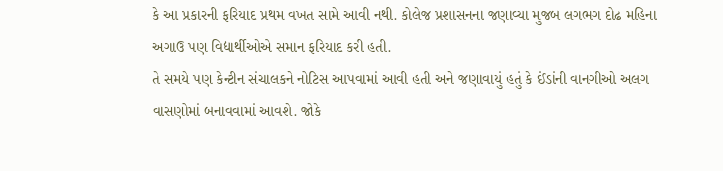કે આ પ્રકારની ફરિયાદ પ્રથમ વખત સામે આવી નથી. કોલેજ પ્રશાસનના જણાવ્યા મુજબ લગભગ દોઢ મહિના અગાઉ પણ વિદ્યાર્થીઓએ સમાન ફરિયાદ કરી હતી.
તે સમયે પણ કેન્ટીન સંચાલકને નોટિસ આપવામાં આવી હતી અને જણાવાયું હતું કે ઈંડાંની વાનગીઓ અલગ વાસણોમાં બનાવવામાં આવશે. જોકે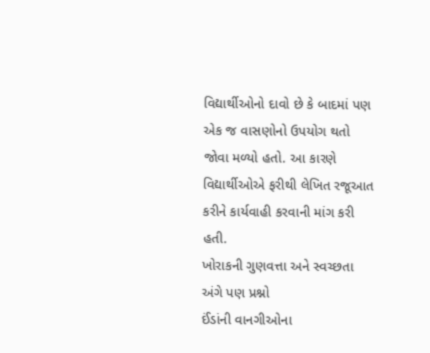વિદ્યાર્થીઓનો દાવો છે કે બાદમાં પણ એક જ વાસણોનો ઉપયોગ થતો જોવા મળ્યો હતો. આ કારણે વિદ્યાર્થીઓએ ફરીથી લેખિત રજૂઆત કરીને કાર્યવાહી કરવાની માંગ કરી હતી.
ખોરાકની ગુણવત્તા અને સ્વચ્છતા અંગે પણ પ્રશ્નો
ઈંડાંની વાનગીઓના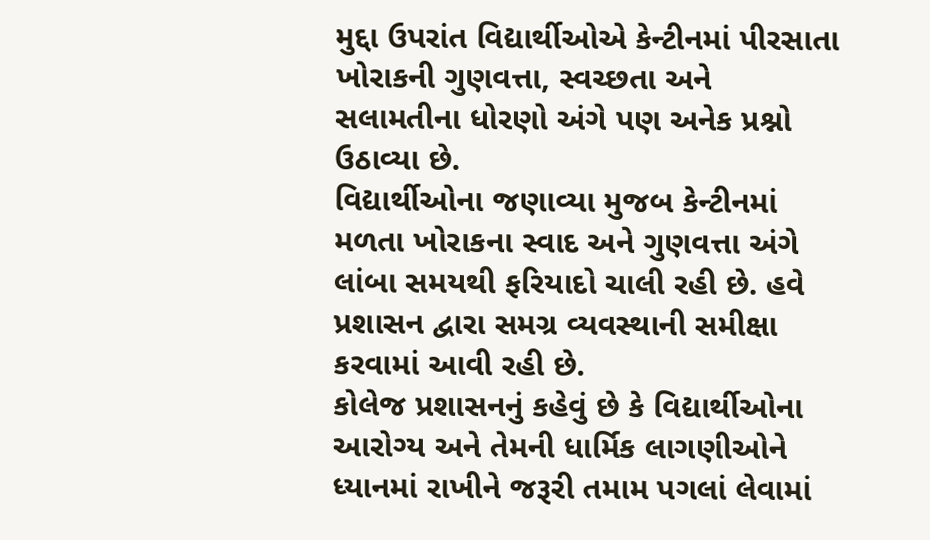મુદ્દા ઉપરાંત વિદ્યાર્થીઓએ કેન્ટીનમાં પીરસાતા ખોરાકની ગુણવત્તા, સ્વચ્છતા અને સલામતીના ધોરણો અંગે પણ અનેક પ્રશ્નો ઉઠાવ્યા છે.
વિદ્યાર્થીઓના જણાવ્યા મુજબ કેન્ટીનમાં મળતા ખોરાકના સ્વાદ અને ગુણવત્તા અંગે લાંબા સમયથી ફરિયાદો ચાલી રહી છે. હવે પ્રશાસન દ્વારા સમગ્ર વ્યવસ્થાની સમીક્ષા કરવામાં આવી રહી છે.
કોલેજ પ્રશાસનનું કહેવું છે કે વિદ્યાર્થીઓના આરોગ્ય અને તેમની ધાર્મિક લાગણીઓને ધ્યાનમાં રાખીને જરૂરી તમામ પગલાં લેવામાં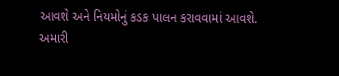આવશે અને નિયમોનું કડક પાલન કરાવવામાં આવશે.
અમારી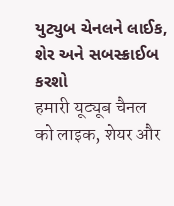યુટ્યુબ ચેનલને લાઈક, શેર અને સબસ્ક્રાઈબ કરશો
हमारी यूट्यूब चैनल को लाइक, शेयर और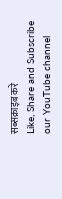सब्सक्राइब करे
Like, Share and Subscribe our YouTube channel